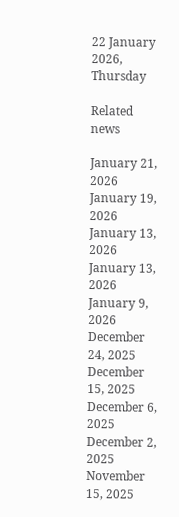22 January 2026, Thursday

Related news

January 21, 2026
January 19, 2026
January 13, 2026
January 13, 2026
January 9, 2026
December 24, 2025
December 15, 2025
December 6, 2025
December 2, 2025
November 15, 2025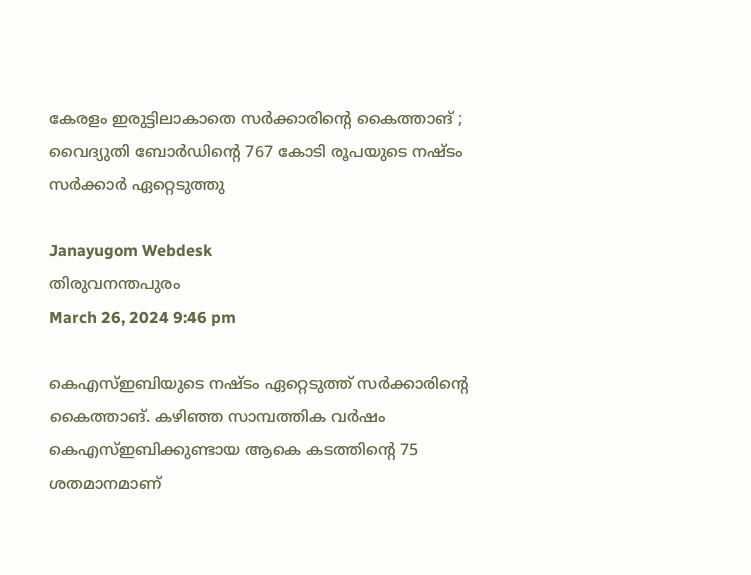കേരളം ഇരുട്ടിലാകാതെ സര്‍ക്കാരിന്റെ കൈത്താങ് ; വൈദ്യുതി ബോർഡിന്റെ 767 കോടി രൂപയുടെ നഷ്ടം സർക്കാർ ഏറ്റെടുത്തു

Janayugom Webdesk
തിരുവനന്തപുരം
March 26, 2024 9:46 pm

കെഎസ്ഇബിയുടെ നഷ്ടം ഏറ്റെടുത്ത് സര്‍ക്കാരിന്റെ കൈത്താങ്. കഴിഞ്ഞ സാമ്പത്തിക വർഷം കെഎസ്‌ഇബിക്കുണ്ടായ ആകെ കടത്തിന്റെ 75 ശതമാനമാണ്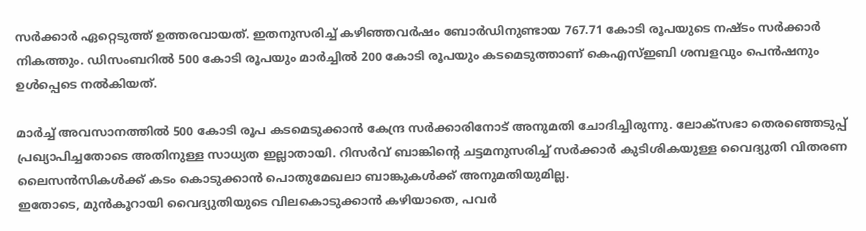സർക്കാർ ഏറ്റെടുത്ത്‌ ഉത്തരവായത്. ഇതനുസരിച്ച്‌ കഴിഞ്ഞവർഷം ബോർഡിനുണ്ടായ 767.71 കോടി രൂപയുടെ നഷ്‌ടം സർക്കാർ നികത്തും. ഡിസംബറിൽ 500 കോടി രൂപയും മാർച്ചിൽ 200 കോടി രൂപയും കടമെടുത്താണ് കെഎസ്‌ഇബി ശമ്പളവും പെൻഷനും ഉൾപ്പെടെ നൽകിയത്‌.

മാർച്ച് അവസാനത്തിൽ 500 കോടി രൂപ കടമെടുക്കാൻ കേന്ദ്ര സർക്കാരിനോട്‌ അനുമതി ചോദിച്ചിരുന്നു. ലോക്സഭാ തെരഞ്ഞെടുപ്പ് പ്രഖ്യാപിച്ചതോടെ അതിനുള്ള സാധ്യത ഇല്ലാതായി. റിസർവ് ബാങ്കിന്റെ ചട്ടമനുസരിച്ച്‌ സർക്കാർ കുടിശികയുള്ള വൈദ്യുതി വിതരണ ലൈസൻസികൾക്ക് കടം കൊടുക്കാൻ പൊതുമേഖലാ ബാങ്കുകൾക്ക് അനുമതിയുമില്ല.
ഇതോടെ, മുൻകൂറായി വൈദ്യുതിയുടെ വിലകൊടുക്കാൻ കഴിയാതെ, പവർ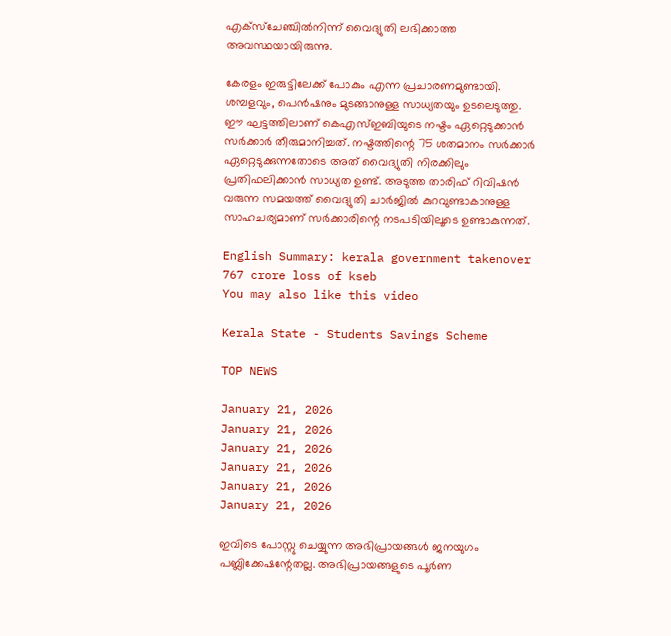എക്‌സ്‌ചേഞ്ചിൽനിന്ന്‌ വൈദ്യുതി ലഭിക്കാത്ത അവസ്ഥയായിരുന്നു.

കേരളം ഇരുട്ടിലേക്ക്‌ പോകും എന്ന പ്രചാരണമുണ്ടായി. ശമ്പളവും, പെൻഷനും മുടങ്ങാനുള്ള സാധ്യതയും ഉടലെടുത്തു. ഈ ഘട്ടത്തിലാണ്‌ കെഎസ്‌ഇബിയുടെ നഷ്ടം ഏറ്റെടുക്കാൻ സർക്കാർ തീരുമാനിച്ചത്‌. നഷ്ടത്തിന്റെ 75 ശതമാനം സർക്കാർ ഏറ്റെടുക്കുന്നതോടെ അത് വൈദ്യുതി നിരക്കിലും പ്രതിഫലിക്കാൻ സാധ്യത ഉണ്ട്. അടുത്ത താരിഫ് റിവിഷന്‍ വരുന്ന സമയത്ത് വൈദ്യുതി ചാര്‍ജില്‍ കുറവുണ്ടാകാനുള്ള സാഹചര്യമാണ് സര്‍ക്കാരിന്റെ നടപടിയിലൂടെ ഉണ്ടാകുന്നത്.

English Summary: kerala government takenover 767 crore loss of kseb
You may also like this video

Kerala State - Students Savings Scheme

TOP NEWS

January 21, 2026
January 21, 2026
January 21, 2026
January 21, 2026
January 21, 2026
January 21, 2026

ഇവിടെ പോസ്റ്റു ചെയ്യുന്ന അഭിപ്രായങ്ങള്‍ ജനയുഗം പബ്ലിക്കേഷന്റേതല്ല. അഭിപ്രായങ്ങളുടെ പൂര്‍ണ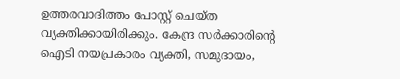ഉത്തരവാദിത്തം പോസ്റ്റ് ചെയ്ത വ്യക്തിക്കായിരിക്കും. കേന്ദ്ര സര്‍ക്കാരിന്റെ ഐടി നയപ്രകാരം വ്യക്തി, സമുദായം,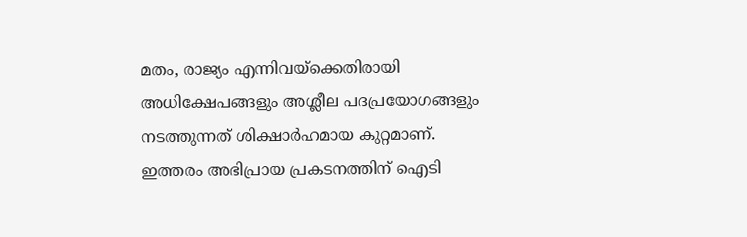മതം, രാജ്യം എന്നിവയ്‌ക്കെതിരായി അധിക്ഷേപങ്ങളും അശ്ലീല പദപ്രയോഗങ്ങളും നടത്തുന്നത് ശിക്ഷാര്‍ഹമായ കുറ്റമാണ്. ഇത്തരം അഭിപ്രായ പ്രകടനത്തിന് ഐടി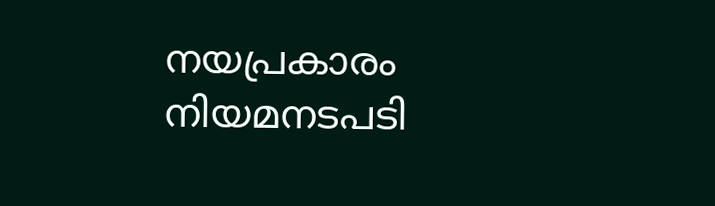നയപ്രകാരം നിയമനടപടി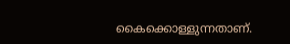കൈക്കൊള്ളുന്നതാണ്.